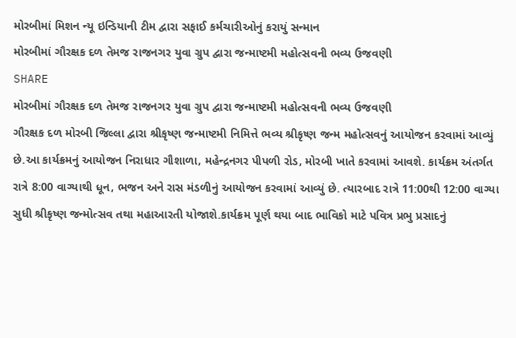મોરબીમાં મિશન ન્યૂ ઇન્ડિયાની ટીમ દ્વારા સફાઈ કર્મચારીઓનું કરાયું સન્માન
મોરબીમાં ગૌરક્ષક દળ તેમજ રાજનગર યુવા ગ્રુપ દ્વારા જન્માષ્ટમી મહોત્સવની ભવ્ય ઉજવણી
SHARE
મોરબીમાં ગૌરક્ષક દળ તેમજ રાજનગર યુવા ગ્રુપ દ્વારા જન્માષ્ટમી મહોત્સવની ભવ્ય ઉજવણી
ગૌરક્ષક દળ મોરબી જિલ્લા દ્વારા શ્રીકૃષ્ણ જન્માષ્ટમી નિમિત્તે ભવ્ય શ્રીકૃષ્ણ જન્મ મહોત્સવનું આયોજન કરવામાં આવ્યું છે.આ કાર્યક્રમનું આયોજન નિરાધાર ગૌશાળા, મહેન્દ્રનગર પીપળી રોડ, મોરબી ખાતે કરવામાં આવશે. કાર્યક્રમ અંતર્ગત રાત્રે 8:00 વાગ્યાથી ધૂન, ભજન અને રાસ મંડળીનું આયોજન કરવામાં આવ્યું છે. ત્યારબાદ રાત્રે 11:00થી 12:00 વાગ્યા સુધી શ્રીકૃષ્ણ જન્મોત્સવ તથા મહાઆરતી યોજાશે.કાર્યક્રમ પૂર્ણ થયા બાદ ભાવિકો માટે પવિત્ર પ્રભુ પ્રસાદનું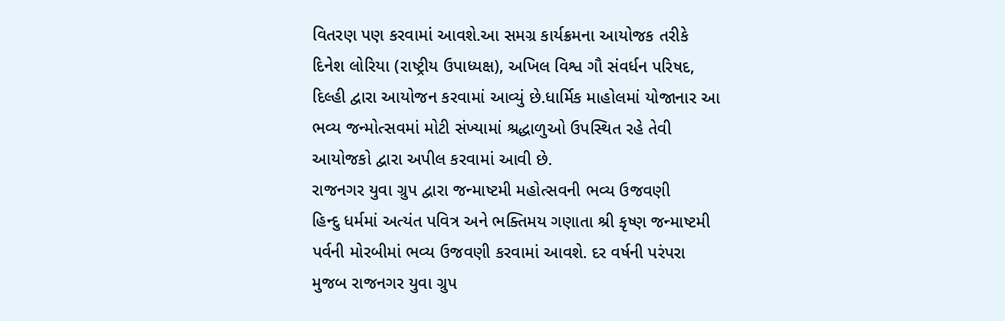વિતરણ પણ કરવામાં આવશે.આ સમગ્ર કાર્યક્રમના આયોજક તરીકે દિનેશ લોરિયા (રાષ્ટ્રીય ઉપાધ્યક્ષ), અખિલ વિશ્વ ગૌ સંવર્ધન પરિષદ, દિલ્હી દ્વારા આયોજન કરવામાં આવ્યું છે.ધાર્મિક માહોલમાં યોજાનાર આ ભવ્ય જન્મોત્સવમાં મોટી સંખ્યામાં શ્રદ્ધાળુઓ ઉપસ્થિત રહે તેવી આયોજકો દ્વારા અપીલ કરવામાં આવી છે.
રાજનગર યુવા ગ્રુપ દ્વારા જન્માષ્ટમી મહોત્સવની ભવ્ય ઉજવણી
હિન્દુ ધર્મમાં અત્યંત પવિત્ર અને ભક્તિમય ગણાતા શ્રી કૃષ્ણ જન્માષ્ટમી પર્વની મોરબીમાં ભવ્ય ઉજવણી કરવામાં આવશે. દર વર્ષની પરંપરા મુજબ રાજનગર યુવા ગ્રુપ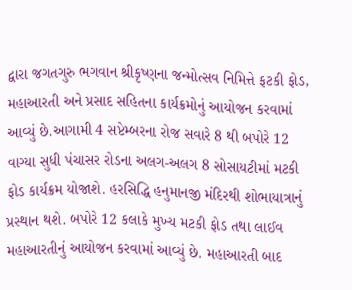દ્વારા જગતગુરુ ભગવાન શ્રીકૃષ્ણના જન્મોત્સવ નિમિત્તે ફટકી ફોડ, મહાઆરતી અને પ્રસાદ સહિતના કાર્યક્રમોનું આયોજન કરવામાં આવ્યું છે.આગામી 4 સપ્ટેમ્બરના રોજ સવારે 8 થી બપોરે 12 વાગ્યા સુધી પંચાસર રોડના અલગ-અલગ 8 સોસાયટીમાં મટકી ફોડ કાર્યક્રમ યોજાશે. હરસિદ્ધિ હનુમાનજી મંદિરથી શોભાયાત્રાનું પ્રસ્થાન થશે. બપોરે 12 કલાકે મુખ્ય મટકી ફોડ તથા લાઈવ મહાઆરતીનું આયોજન કરવામાં આવ્યું છે. મહાઆરતી બાદ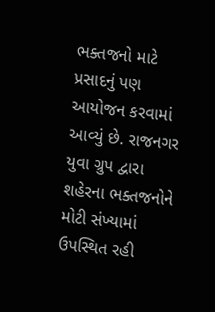ભક્તજનો માટે પ્રસાદનું પણ આયોજન કરવામાં આવ્યું છે. રાજનગર યુવા ગ્રુપ દ્વારા શહેરના ભક્તજનોને મોટી સંખ્યામાં ઉપસ્થિત રહી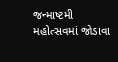જન્માષ્ટમી મહોત્સવમાં જોડાવા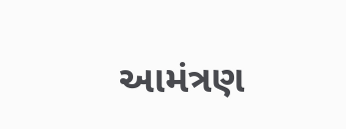આમંત્રણ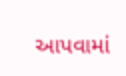આપવામાં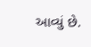આવ્યું છે.